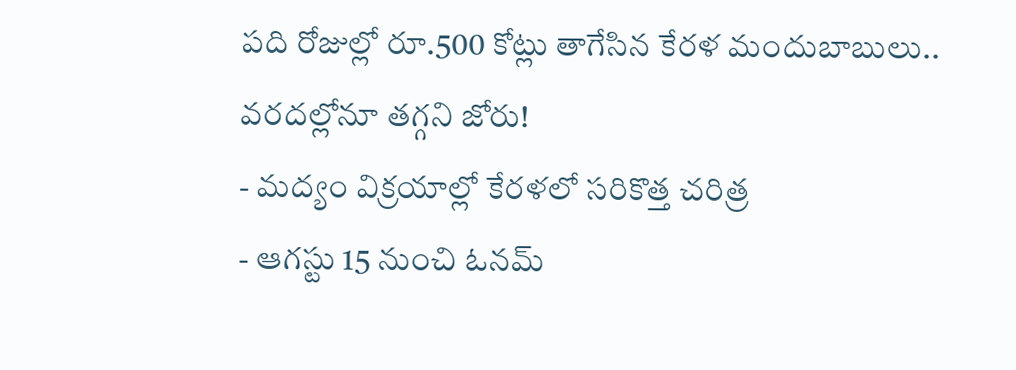పది రోజుల్లో రూ.500 కోట్లు తాగేసిన కేరళ మందుబాబులు.. వరదల్లోనూ తగ్గని జోరు!
- మద్యం విక్రయాల్లో కేరళలో సరికొత్త చరిత్ర
- ఆగస్టు 15 నుంచి ఓనమ్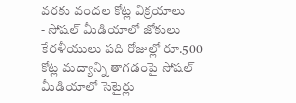వరకు వందల కోట్ల విక్రయాలు
- సోషల్ మీడియాలో జోకులు
కేరళీయులు పది రోజుల్లో రూ.500 కోట్ల మద్యాన్ని తాగడంపై సోషల్ మీడియాలో సెటైర్లు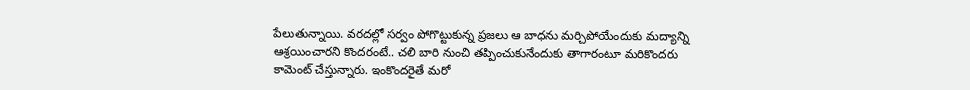పేలుతున్నాయి. వరదల్లో సర్వం పోగొట్టుకున్న ప్రజలు ఆ బాధను మర్చిపోయేందుకు మద్యాన్ని ఆశ్రయించారని కొందరంటే.. చలి బారి నుంచి తప్పించుకునేందుకు తాగారంటూ మరికొందరు కామెంట్ చేస్తున్నారు. ఇంకొందరైతే మరో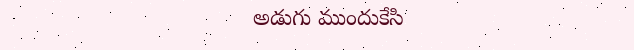అడుగు ముందుకేసి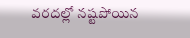వరదల్లో నష్టపోయిన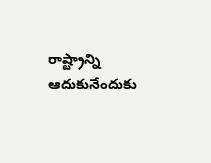రాష్ట్రాన్ని ఆదుకునేందుకు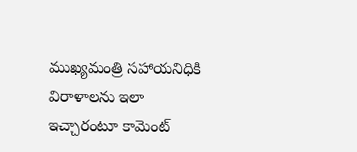ముఖ్యమంత్రి సహాయనిధికి విరాళాలను ఇలా ఇచ్చారంటూ కామెంట్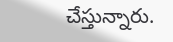చేస్తున్నారు.